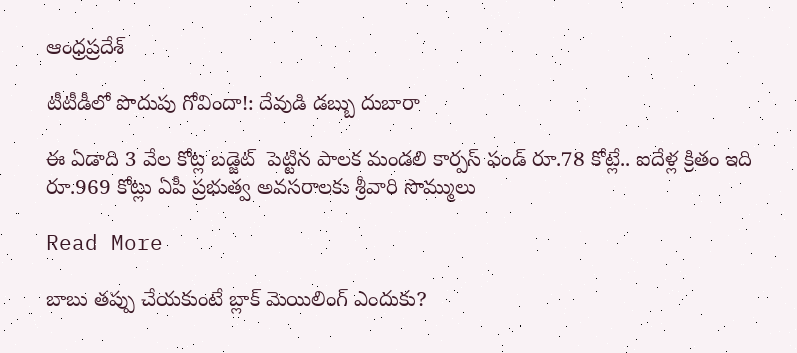ఆంధ్రప్రదేశ్

టీటీడీలో పొదుపు గోవిందా!: దేవుడి డబ్బు దుబారా

ఈ ఏడాది 3 వేల కోట్ల బడ్జెట్  పెట్టిన పాలక మండలి కార్ప‌స్ ఫండ్ రూ.78 కోట్లే.. ఐదేళ్ల క్రితం ఇది రూ.969 కోట్లు ఏపీ ప్రభుత్వ అవసరాలకు శ్రీవారి సొమ్ములు

Read More

బాబు తప్పు చేయకుంటే బ్లాక్ మెయిలింగ్ ఎందుకు?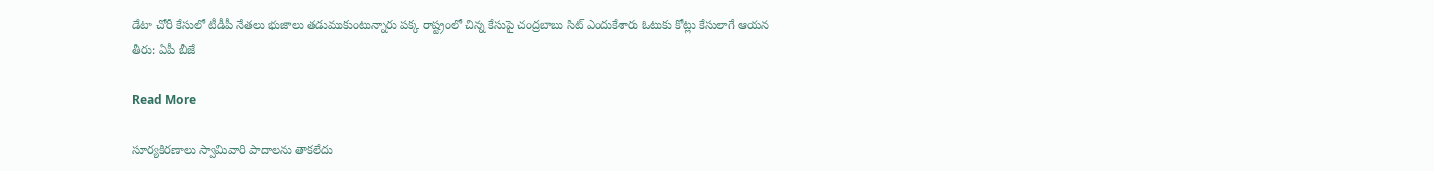డేటా చోరీ కేసులో టీడీపీ నేతలు భుజాలు తడుముకుంటున్నారు పక్క రాష్ట్రంలో చిన్న కేసుపై చంద్రబాబు సిట్ ఎందుకేశారు ఓటుకు కోట్లు కేసులాగే ఆయన తీరు: ఏపీ బీజే

Read More

సూర్యకిరణాలు స్వామివారి పాదాలను తాకలేదు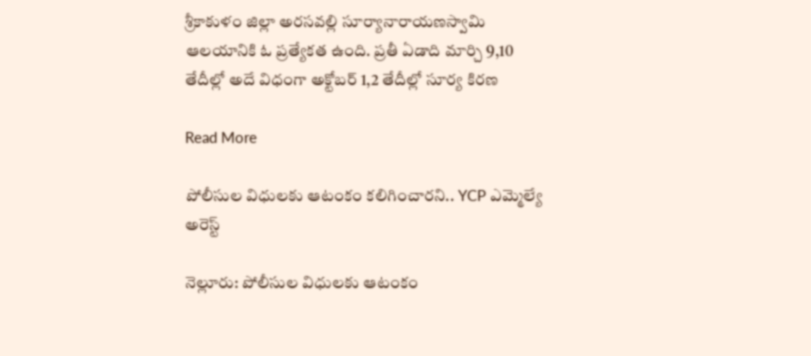శ్రీకాకుళం జిల్లా అరసవల్లి సూర్యానారాయణస్వామి ఆలయానికి ఓ ప్రత్యేకత ఉంది. ప్రతీ ఏడాది మార్చి 9,10 తేదీల్లో అదే విధంగా అక్టోబర్‌ 1,2 తేదీల్లో సూర్య కిరణ

Read More

పోలీసుల విధులకు ఆటంకం కలిగించారని.. YCP ఎమ్మెల్యే అరెస్ట్

నెల్లూరు: పోలీసుల విధులకు ఆటంకం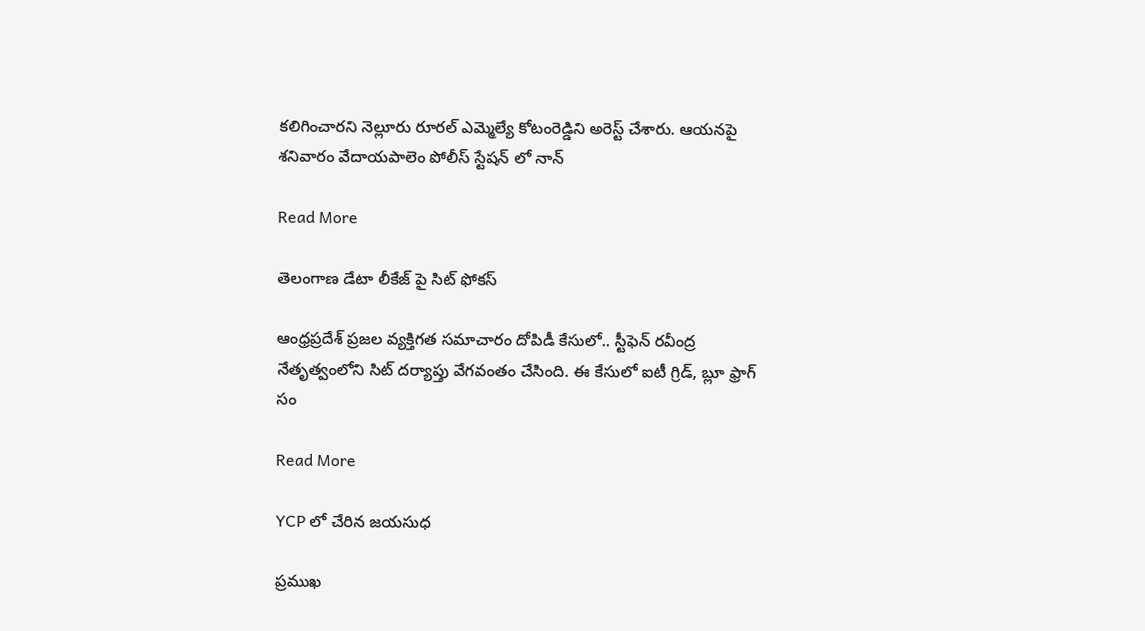కలిగించారని నెల్లూరు రూరల్‌ ఎమ్మెల్యే కోటంరెడ్డిని అరెస్ట్ చేశారు. ఆయనపై శనివారం వేదాయపాలెం పోలీస్‌ స్టేషన్‌ లో నాన్‌

Read More

తెలంగాణ డేటా లీకేజ్ పై సిట్ ఫోకస్

ఆంధ్రప్రదేశ్ ప్రజల వ్యక్తిగత సమాచారం దోపిడీ కేసులో.. స్టీఫెన్ రవీంద్ర నేతృత్వంలోని సిట్ దర్యాప్తు వేగవంతం చేసింది. ఈ కేసులో ఐటీ గ్రిడ్, బ్లూ ఫ్రాగ్ సం

Read More

YCP లో చేరిన జయసుధ

ప్రముఖ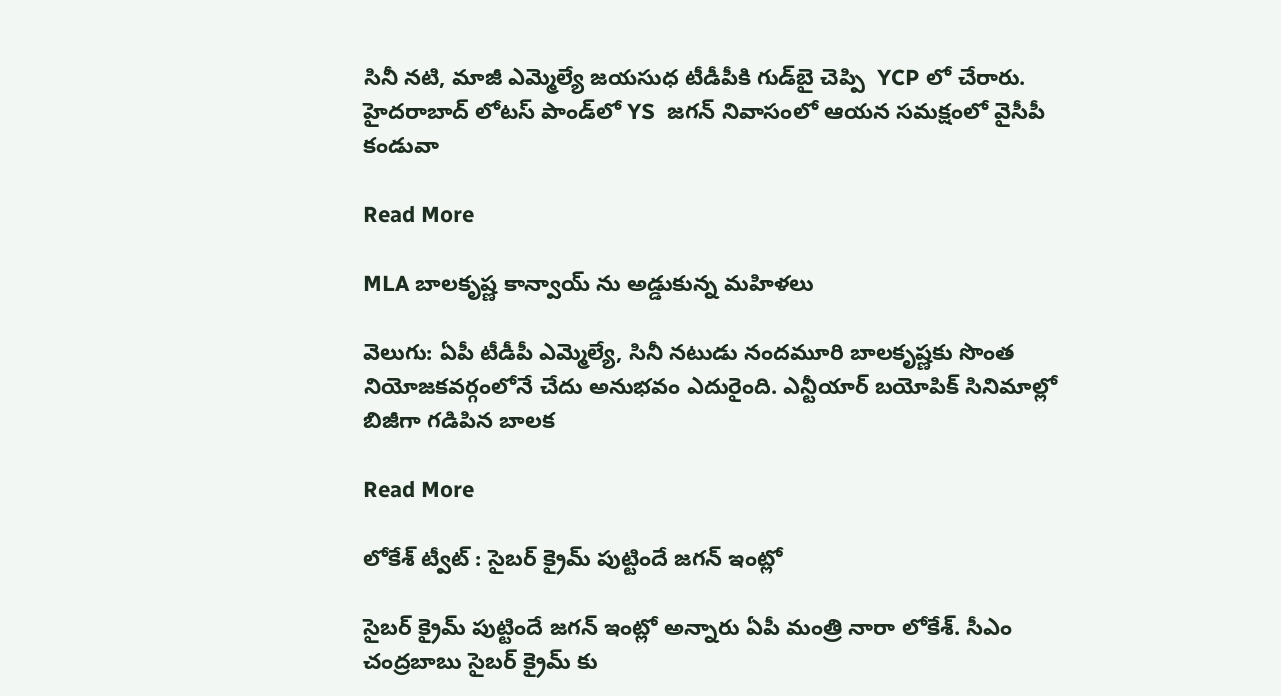సినీ నటి, మాజీ ఎమ్మెల్యే జయసుధ టీడీపీకి గుడ్‌బై చెప్పి  YCP లో చేరారు. హైదరాబాద్‌ లోటస్‌ పాండ్‌లో YS  జగన్ నివాసంలో ఆయన సమక్షంలో వైసీపీ కండువా

Read More

MLA బాలకృష్ణ కాన్వాయ్ ను అడ్డుకున్న మహిళలు

వెలుగు: ఏపీ టీడీపీ ఎమ్మెల్యే, సినీ నటుడు నందమూరి బాలకృష్ణకు సొంత నియోజకవర్గంలోనే చేదు అనుభవం ఎదురైంది. ఎన్టీయార్ బయోపిక్ సినిమాల్లో బిజీగా గడిపిన బాలక

Read More

లోకేశ్ ట్వీట్ : సైబర్ క్రైమ్ పుట్టిందే జగన్ ఇంట్లో

సైబర్ క్రైమ్ పుట్టిందే జగన్ ఇంట్లో అన్నారు ఏపీ మంత్రి నారా లోకేశ్. సీఎం చంద్రబాబు సైబర్‌ క్రైమ్‌ కు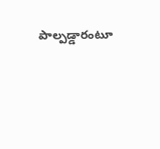పాల్పడ్డారంటూ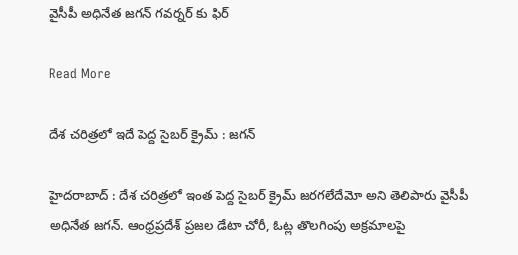వైసీపీ అధినేత జగన్‌ గవర్నర్‌ కు ఫిర్

Read More

దేశ చరిత్రలో ఇదే పెద్ద సైబర్‌ క్రైమ్‌ : జగన్

హైదరాబాద్ : దేశ చరిత్రలో ఇంత పెద్ద సైబర్‌ క్రైమ్‌ జరగలేదేమో అని తెలిపారు వైసీపీ అధినేత జగన్. ఆంధ్రప్రదేశ్‌ ప్రజల డేటా చోరీ, ఓట్ల తొలగింపు అక్రమాలపై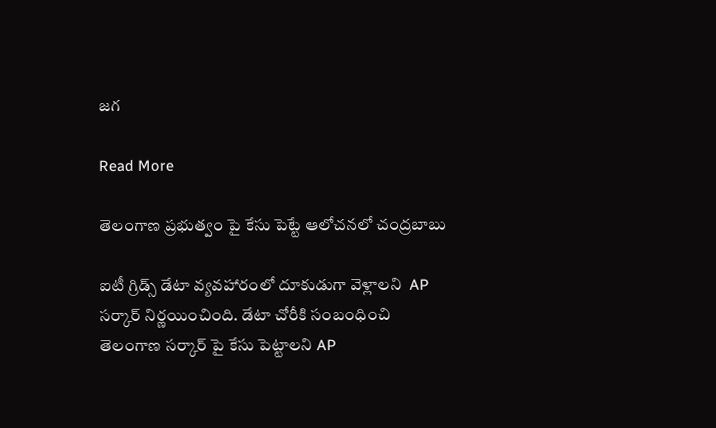జగ

Read More

తెలంగాణ ప్రభుత్వం పై కేసు పెట్టే ఆలోచనలో చంద్రబాబు

ఐటీ గ్రిడ్స్ డేటా వ్యవహారంలో దూకుడుగా వెళ్లాలని  AP సర్కార్ నిర్ణయించింది. డేటా చోరీకి సంబంధించి తెలంగాణ సర్కార్ పై కేసు పెట్టాలని AP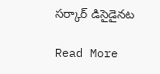సర్కార్ డిసైడైనట

Read More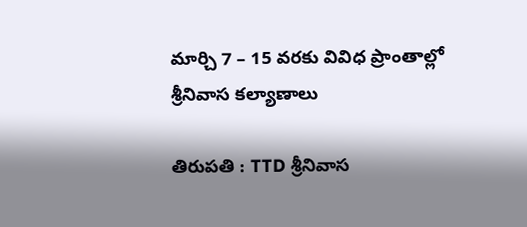మార్చి 7 – 15 వరకు వివిధ ప్రాంతాల్లో శ్రీనివాస కల్యాణాలు

తిరుపతి : TTD శ్రీనివాస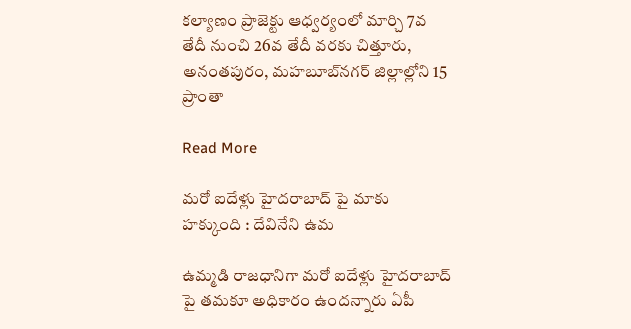కల్యాణం ప్రాజెక్టు ఆధ్వర్యంలో మార్చి 7వ తేదీ నుంచి 26వ తేదీ వరకు చిత్తూరు, అనంత‌పురం, మ‌హ‌బూబ్‌న‌గ‌ర్‌ జిల్లాల్లోని 15 ప్రాంతా

Read More

మరో ఐదేళ్లు హైదరాబాద్ పై మాకు హక్కుంది : దేవినేని ఉమ

ఉమ్మడి రాజధానిగా మరో ఐదేళ్లు హైదరాబాద్ పై తమకూ అధికారం ఉందన్నారు ఏపీ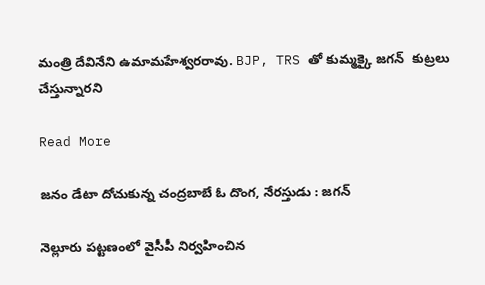మంత్రి దేవినేని ఉమామహేశ్వరరావు. BJP, TRS తో కుమ్మక్కై జగన్  కుట్రలు చేస్తున్నారని

Read More

జనం డేటా దోచుకున్న చంద్రబాబే ఓ దొంగ, నేరస్తుడు : జగన్

నెల్లూరు పట్టణంలో వైసీపీ నిర్వహించిన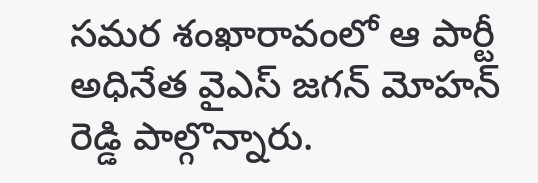సమర శంఖారావంలో ఆ పార్టీ అధినేత వైఎస్ జగన్ మోహన్ రెడ్డి పాల్గొన్నారు.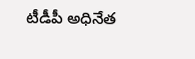టీడీపీ అధినేత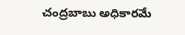చంద్రబాబు అధికారమే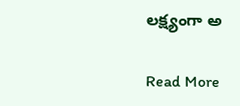లక్ష్యంగా అ

Read More